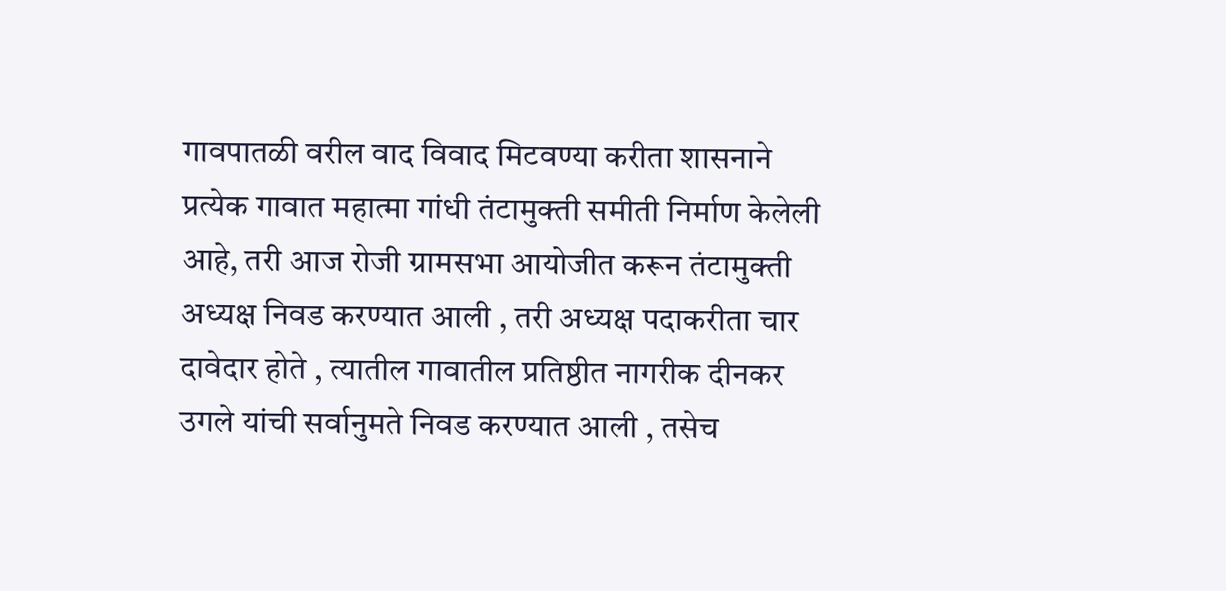गावपातळी वरील वाद विवाद मिटवण्या करीता शासनाने प्रत्येक गावात महात्मा गांधी तंटामुक्ती समीती निर्माण केलेली आहे, तरी आज रोजी ग्रामसभा आयोजीत करून तंटामुक्ती अध्यक्ष निवड करण्यात आली , तरी अध्यक्ष पदाकरीता चार दावेदार होते , त्यातील गावातील प्रतिष्ठीत नागरीक दीनकर उगले यांची सर्वानुमते निवड करण्यात आली , तसेच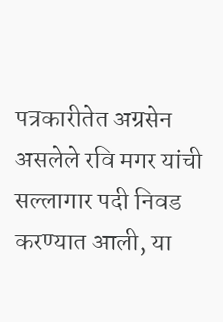पत्रकारीतेत अग्रसेन असलेले रवि मगर यांची सल्लागार पदी निवड करण्यात आली, या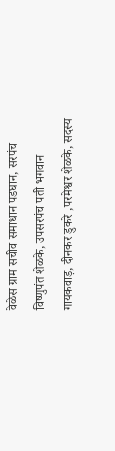वेळेस ग्राम सचीव समाधान पडघान, सरपंच विष्णुपंत शेळके, उपसरपंच पती भगवान गायकवाड़, दीनकर डुकरे ,परमेश्वर शेळके, सदस्य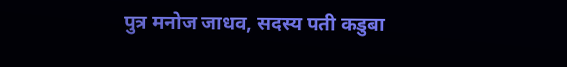पुत्र मनोज जाधव, सदस्य पती कडुबा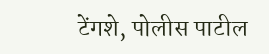टेंगशे, पोलीस पाटील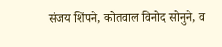संजय शिंपने, कोतवाल विनोद सोनुने, व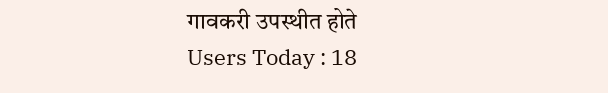गावकरी उपस्थीत होते
Users Today : 18